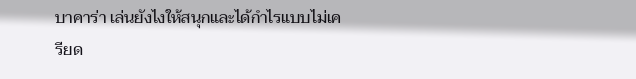บาคาร่า เล่นยังไงให้สนุกและได้กำไรแบบไม่เครียด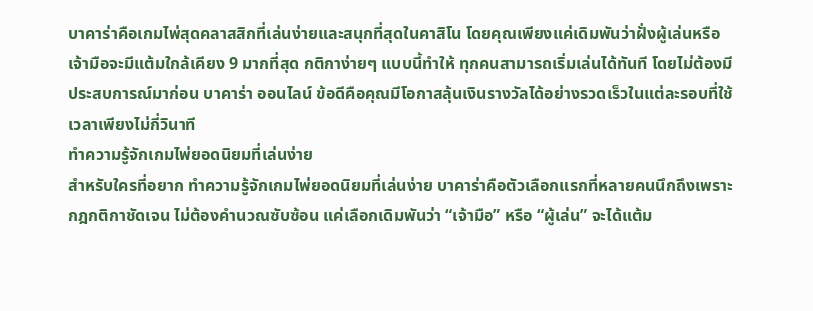บาคาร่าคือเกมไพ่สุดคลาสสิกที่เล่นง่ายและสนุกที่สุดในคาสิโน โดยคุณเพียงแค่เดิมพันว่าฝั่งผู้เล่นหรือเจ้ามือจะมีแต้มใกล้เคียง 9 มากที่สุด กติกาง่ายๆ แบบนี้ทำให้ ทุกคนสามารถเริ่มเล่นได้ทันที โดยไม่ต้องมีประสบการณ์มาก่อน บาคาร่า ออนไลน์ ข้อดีคือคุณมีโอกาสลุ้นเงินรางวัลได้อย่างรวดเร็วในแต่ละรอบที่ใช้เวลาเพียงไม่กี่วินาที
ทำความรู้จักเกมไพ่ยอดนิยมที่เล่นง่าย
สำหรับใครที่อยาก ทำความรู้จักเกมไพ่ยอดนิยมที่เล่นง่าย บาคาร่าคือตัวเลือกแรกที่หลายคนนึกถึงเพราะกฎกติกาชัดเจน ไม่ต้องคำนวณซับซ้อน แค่เลือกเดิมพันว่า “เจ้ามือ” หรือ “ผู้เล่น” จะได้แต้ม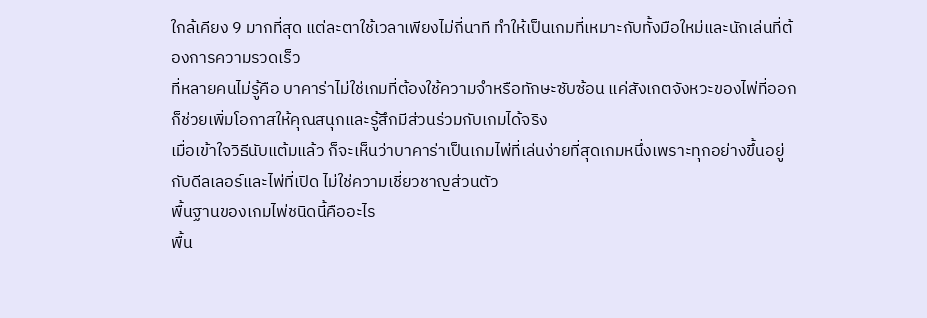ใกล้เคียง 9 มากที่สุด แต่ละตาใช้เวลาเพียงไม่กี่นาที ทำให้เป็นเกมที่เหมาะกับทั้งมือใหม่และนักเล่นที่ต้องการความรวดเร็ว
ที่หลายคนไม่รู้คือ บาคาร่าไม่ใช่เกมที่ต้องใช้ความจำหรือทักษะซับซ้อน แค่สังเกตจังหวะของไพ่ที่ออกก็ช่วยเพิ่มโอกาสให้คุณสนุกและรู้สึกมีส่วนร่วมกับเกมได้จริง
เมื่อเข้าใจวิธีนับแต้มแล้ว ก็จะเห็นว่าบาคาร่าเป็นเกมไพ่ที่เล่นง่ายที่สุดเกมหนึ่งเพราะทุกอย่างขึ้นอยู่กับดีลเลอร์และไพ่ที่เปิด ไม่ใช่ความเชี่ยวชาญส่วนตัว
พื้นฐานของเกมไพ่ชนิดนี้คืออะไร
พื้น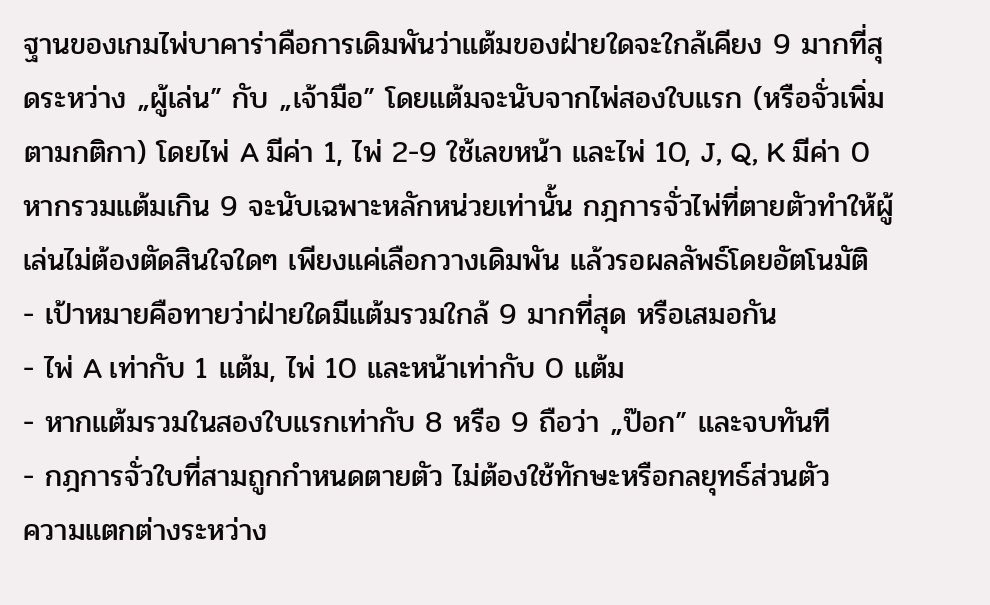ฐานของเกมไพ่บาคาร่าคือการเดิมพันว่าแต้มของฝ่ายใดจะใกล้เคียง 9 มากที่สุดระหว่าง „ผู้เล่น” กับ „เจ้ามือ” โดยแต้มจะนับจากไพ่สองใบแรก (หรือจั่วเพิ่มตามกติกา) โดยไพ่ A มีค่า 1, ไพ่ 2-9 ใช้เลขหน้า และไพ่ 10, J, Q, K มีค่า 0 หากรวมแต้มเกิน 9 จะนับเฉพาะหลักหน่วยเท่านั้น กฎการจั่วไพ่ที่ตายตัวทำให้ผู้เล่นไม่ต้องตัดสินใจใดๆ เพียงแค่เลือกวางเดิมพัน แล้วรอผลลัพธ์โดยอัตโนมัติ
- เป้าหมายคือทายว่าฝ่ายใดมีแต้มรวมใกล้ 9 มากที่สุด หรือเสมอกัน
- ไพ่ A เท่ากับ 1 แต้ม, ไพ่ 10 และหน้าเท่ากับ 0 แต้ม
- หากแต้มรวมในสองใบแรกเท่ากับ 8 หรือ 9 ถือว่า „ป๊อก” และจบทันที
- กฎการจั่วใบที่สามถูกกำหนดตายตัว ไม่ต้องใช้ทักษะหรือกลยุทธ์ส่วนตัว
ความแตกต่างระหว่าง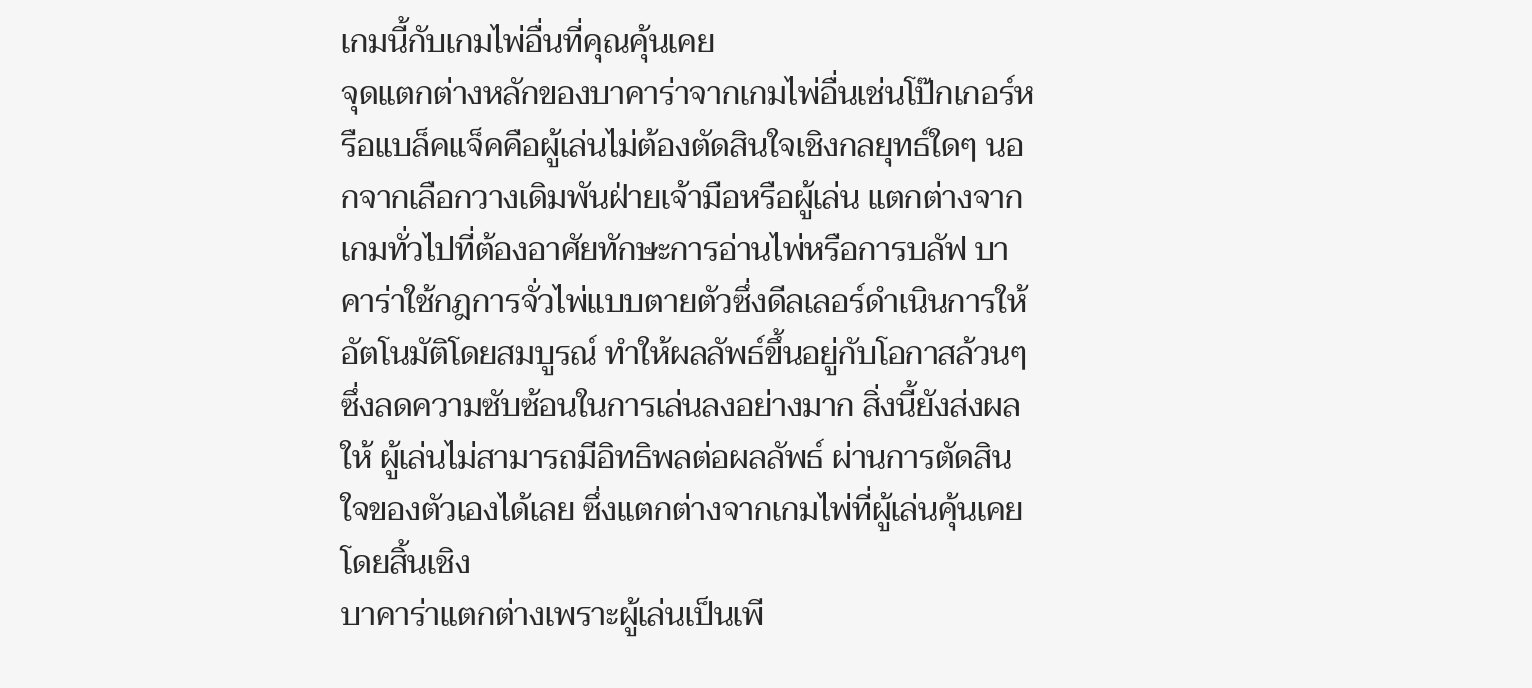เกมนี้กับเกมไพ่อื่นที่คุณคุ้นเคย
จุดแตกต่างหลักของบาคาร่าจากเกมไพ่อื่นเช่นโป๊กเกอร์หรือแบล็คแจ็คคือผู้เล่นไม่ต้องตัดสินใจเชิงกลยุทธ์ใดๆ นอกจากเลือกวางเดิมพันฝ่ายเจ้ามือหรือผู้เล่น แตกต่างจากเกมทั่วไปที่ต้องอาศัยทักษะการอ่านไพ่หรือการบลัฟ บาคาร่าใช้กฎการจั่วไพ่แบบตายตัวซึ่งดีลเลอร์ดำเนินการให้อัตโนมัติโดยสมบูรณ์ ทำให้ผลลัพธ์ขึ้นอยู่กับโอกาสล้วนๆ ซึ่งลดความซับซ้อนในการเล่นลงอย่างมาก สิ่งนี้ยังส่งผลให้ ผู้เล่นไม่สามารถมีอิทธิพลต่อผลลัพธ์ ผ่านการตัดสินใจของตัวเองได้เลย ซึ่งแตกต่างจากเกมไพ่ที่ผู้เล่นคุ้นเคยโดยสิ้นเชิง
บาคาร่าแตกต่างเพราะผู้เล่นเป็นเพี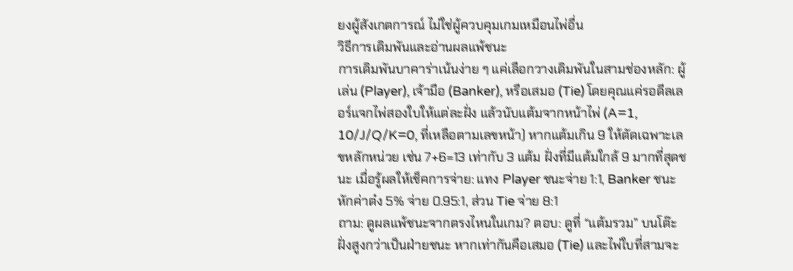ยงผู้สังเกตการณ์ ไม่ใช่ผู้ควบคุมเกมเหมือนไพ่อื่น
วิธีการเดิมพันและอ่านผลแพ้ชนะ
การเดิมพันบาคาร่าเน้นง่าย ๆ แค่เลือกวางเดิมพันในสามช่องหลัก: ผู้เล่น (Player), เจ้ามือ (Banker), หรือเสมอ (Tie) โดยคุณแค่รอดีลเลอร์แจกไพ่สองใบให้แต่ละฝั่ง แล้วนับแต้มจากหน้าไพ่ (A=1, 10/J/Q/K=0, ที่เหลือตามเลขหน้า) หากแต้มเกิน 9 ให้ตัดเฉพาะเลขหลักหน่วย เช่น 7+6=13 เท่ากับ 3 แต้ม ฝั่งที่มีแต้มใกล้ 9 มากที่สุดชนะ เมื่อรู้ผลให้เช็คการจ่าย: แทง Player ชนะจ่าย 1:1, Banker ชนะหักค่าต๋ง 5% จ่าย 0.95:1, ส่วน Tie จ่าย 8:1
ถาม: ดูผลแพ้ชนะจากตรงไหนในเกม? ตอบ: ดูที่ “แต้มรวม” บนโต๊ะ ฝั่งสูงกว่าเป็นฝ่ายชนะ หากเท่ากันคือเสมอ (Tie) และไพ่ใบที่สามจะ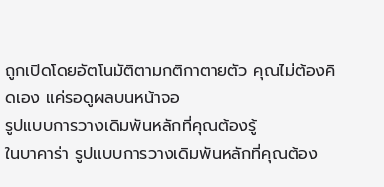ถูกเปิดโดยอัตโนมัติตามกติกาตายตัว คุณไม่ต้องคิดเอง แค่รอดูผลบนหน้าจอ
รูปแบบการวางเดิมพันหลักที่คุณต้องรู้
ในบาคาร่า รูปแบบการวางเดิมพันหลักที่คุณต้อง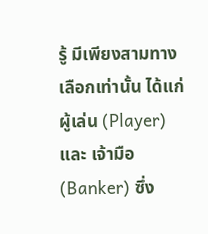รู้ มีเพียงสามทางเลือกเท่านั้น ได้แก่ ผู้เล่น (Player) และ เจ้ามือ (Banker) ซึ่ง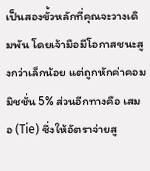เป็นสองขั้วหลักที่คุณจะวางเดิมพัน โดยเจ้ามือมีโอกาสชนะสูงกว่าเล็กน้อย แต่ถูกหักค่าคอมมิชชั่น 5% ส่วนอีกทางคือ เสมอ (Tie) ซึ่งให้อัตราจ่ายสู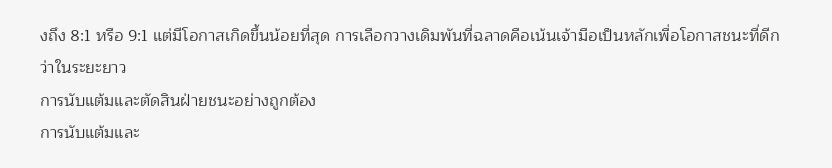งถึง 8:1 หรือ 9:1 แต่มีโอกาสเกิดขึ้นน้อยที่สุด การเลือกวางเดิมพันที่ฉลาดคือเน้นเจ้ามือเป็นหลักเพื่อโอกาสชนะที่ดีกว่าในระยะยาว
การนับแต้มและตัดสินฝ่ายชนะอย่างถูกต้อง
การนับแต้มและ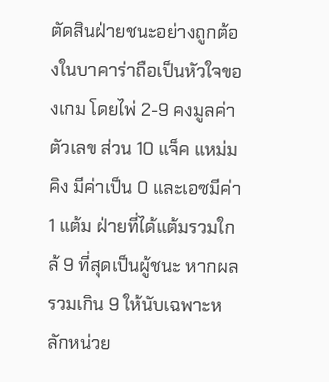ตัดสินฝ่ายชนะอย่างถูกต้องในบาคาร่าถือเป็นหัวใจของเกม โดยไพ่ 2-9 คงมูลค่าตัวเลข ส่วน 10 แจ็ค แหม่ม คิง มีค่าเป็น 0 และเอซมีค่า 1 แต้ม ฝ่ายที่ได้แต้มรวมใกล้ 9 ที่สุดเป็นผู้ชนะ หากผลรวมเกิน 9 ให้นับเฉพาะหลักหน่วย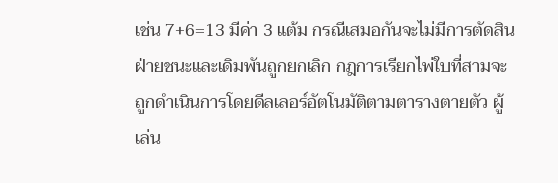เช่น 7+6=13 มีค่า 3 แต้ม กรณีเสมอกันจะไม่มีการตัดสินฝ่ายชนะและเดิมพันถูกยกเลิก กฎการเรียกไพ่ใบที่สามจะถูกดำเนินการโดยดีลเลอร์อัตโนมัติตามตารางตายตัว ผู้เล่น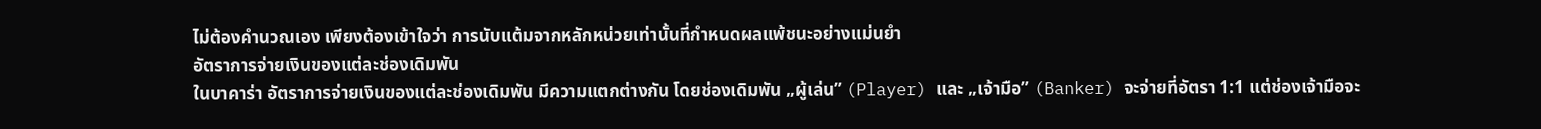ไม่ต้องคำนวณเอง เพียงต้องเข้าใจว่า การนับแต้มจากหลักหน่วยเท่านั้นที่กำหนดผลแพ้ชนะอย่างแม่นยำ
อัตราการจ่ายเงินของแต่ละช่องเดิมพัน
ในบาคาร่า อัตราการจ่ายเงินของแต่ละช่องเดิมพัน มีความแตกต่างกัน โดยช่องเดิมพัน „ผู้เล่น” (Player) และ „เจ้ามือ” (Banker) จะจ่ายที่อัตรา 1:1 แต่ช่องเจ้ามือจะ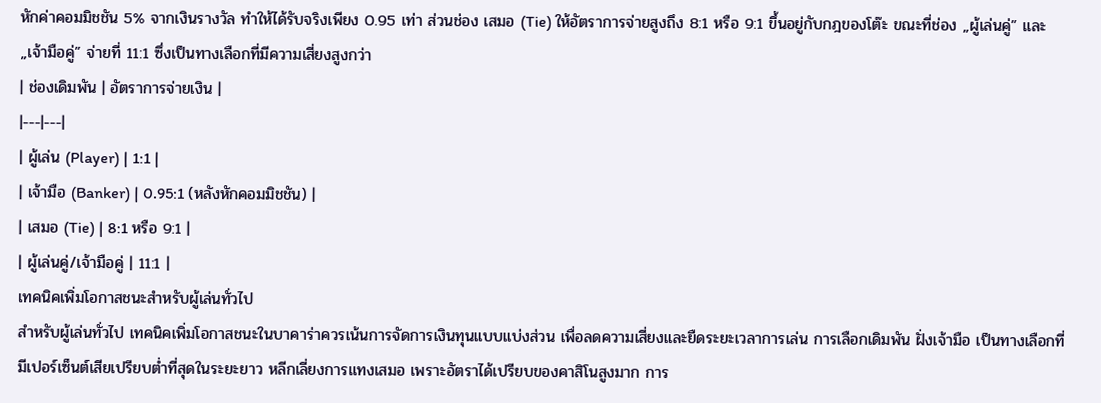หักค่าคอมมิชชัน 5% จากเงินรางวัล ทำให้ได้รับจริงเพียง 0.95 เท่า ส่วนช่อง เสมอ (Tie) ให้อัตราการจ่ายสูงถึง 8:1 หรือ 9:1 ขึ้นอยู่กับกฎของโต๊ะ ขณะที่ช่อง „ผู้เล่นคู่” และ „เจ้ามือคู่” จ่ายที่ 11:1 ซึ่งเป็นทางเลือกที่มีความเสี่ยงสูงกว่า
| ช่องเดิมพัน | อัตราการจ่ายเงิน |
|---|---|
| ผู้เล่น (Player) | 1:1 |
| เจ้ามือ (Banker) | 0.95:1 (หลังหักคอมมิชชัน) |
| เสมอ (Tie) | 8:1 หรือ 9:1 |
| ผู้เล่นคู่/เจ้ามือคู่ | 11:1 |
เทคนิคเพิ่มโอกาสชนะสำหรับผู้เล่นทั่วไป
สำหรับผู้เล่นทั่วไป เทคนิคเพิ่มโอกาสชนะในบาคาร่าควรเน้นการจัดการเงินทุนแบบแบ่งส่วน เพื่อลดความเสี่ยงและยืดระยะเวลาการเล่น การเลือกเดิมพัน ฝั่งเจ้ามือ เป็นทางเลือกที่มีเปอร์เซ็นต์เสียเปรียบต่ำที่สุดในระยะยาว หลีกเลี่ยงการแทงเสมอ เพราะอัตราได้เปรียบของคาสิโนสูงมาก การ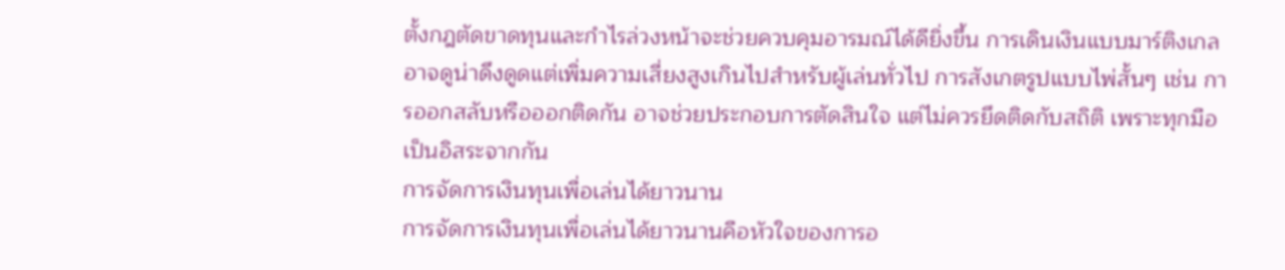ตั้งกฎตัดขาดทุนและกำไรล่วงหน้าจะช่วยควบคุมอารมณ์ได้ดียิ่งขึ้น การเดินเงินแบบมาร์ติงเกลอาจดูน่าดึงดูดแต่เพิ่มความเสี่ยงสูงเกินไปสำหรับผู้เล่นทั่วไป การสังเกตรูปแบบไพ่สั้นๆ เช่น การออกสลับหรือออกติดกัน อาจช่วยประกอบการตัดสินใจ แต่ไม่ควรยึดติดกับสถิติ เพราะทุกมือเป็นอิสระจากกัน
การจัดการเงินทุนเพื่อเล่นได้ยาวนาน
การจัดการเงินทุนเพื่อเล่นได้ยาวนานคือหัวใจของการอ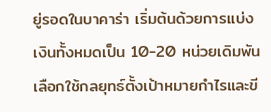ยู่รอดในบาคาร่า เริ่มต้นด้วยการแบ่งเงินทั้งหมดเป็น 10-20 หน่วยเดิมพัน เลือกใช้กลยุทธ์ตั้งเป้าหมายกำไรและขี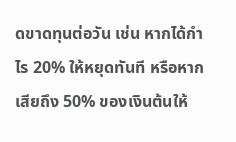ดขาดทุนต่อวัน เช่น หากได้กำไร 20% ให้หยุดทันที หรือหากเสียถึง 50% ของเงินต้นให้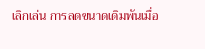เลิกเล่น การลดขนาดเดิมพันเมื่อ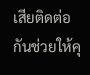เสียติดต่อกันช่วยให้คุ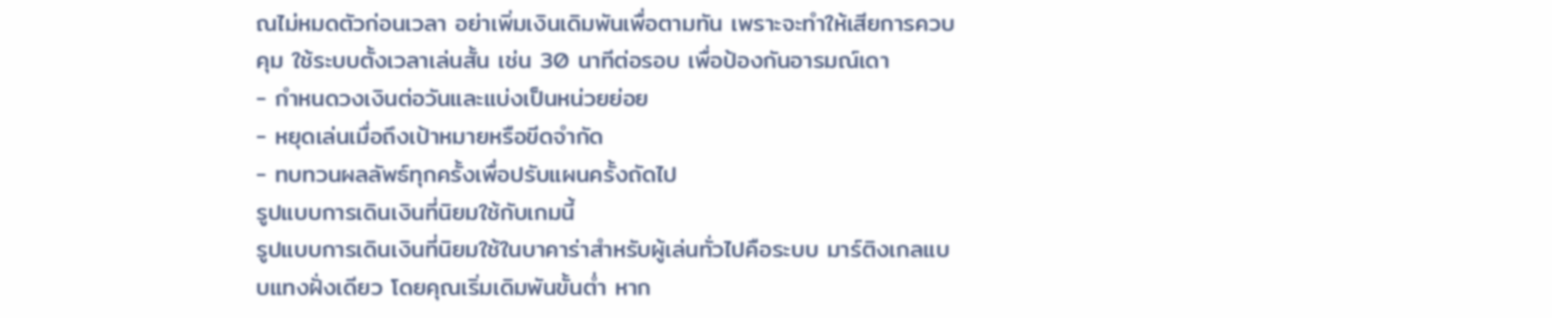ณไม่หมดตัวก่อนเวลา อย่าเพิ่มเงินเดิมพันเพื่อตามทัน เพราะจะทำให้เสียการควบคุม ใช้ระบบตั้งเวลาเล่นสั้น เช่น 30 นาทีต่อรอบ เพื่อป้องกันอารมณ์เดา
- กำหนดวงเงินต่อวันและแบ่งเป็นหน่วยย่อย
- หยุดเล่นเมื่อถึงเป้าหมายหรือขีดจำกัด
- ทบทวนผลลัพธ์ทุกครั้งเพื่อปรับแผนครั้งถัดไป
รูปแบบการเดินเงินที่นิยมใช้กับเกมนี้
รูปแบบการเดินเงินที่นิยมใช้ในบาคาร่าสำหรับผู้เล่นทั่วไปคือระบบ มาร์ติงเกลแบบแทงฝั่งเดียว โดยคุณเริ่มเดิมพันขั้นต่ำ หาก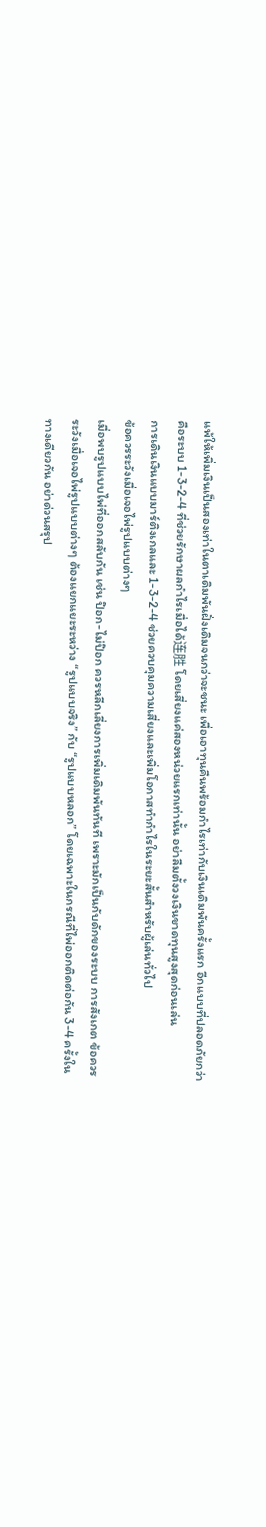แพ้ให้เพิ่มเงินเป็นสองเท่าในตาเดิมพันฝั่งเดิมจนกว่าจะชนะ เพื่อเอาทุนคืนพร้อมกำไรเท่ากับเงินเดิมพันครั้งแรก อีกแบบที่ปลอดภัยกว่าคือระบบ 1-3-2-4 ที่ช่วยรักษาผลกำไรเมื่อได้连胜 โดยเสี่ยงแค่สองหน่วยแรกเท่านั้น อย่าลืมตั้งวงเงินขาดทุนสูงสุดก่อนเล่น
การเดินเงินแบบมาร์ติงเกลและ 1-3-2-4 ช่วยควบคุมความเสี่ยงและเพิ่มโอกาสทำกำไรในระยะสั้นสำหรับผู้เล่นทั่วไป
ข้อควรระวังเมื่อเจอไพ่รูปแบบต่างๆ
เมื่อพบรูปแบบไพ่ที่ออกสลับกัน เช่น ป๊อก-ไม่ป๊อก ควรหลีกเลี่ยงการเพิ่มเดิมพันทันที เพราะมักเป็นกับดักของระบบ การสังเกต ข้อควรระวังเมื่อเจอไพ่รูปแบบต่างๆ ต้องแยกแยะระหว่าง “รูปแบบจริง” กับ “รูปแบบหลอก” โดยเฉพาะในกรณีที่ไพ่ออกติดต่อกัน 3-4 ครั้งในทางเดียวกัน อย่าด่วนสรุป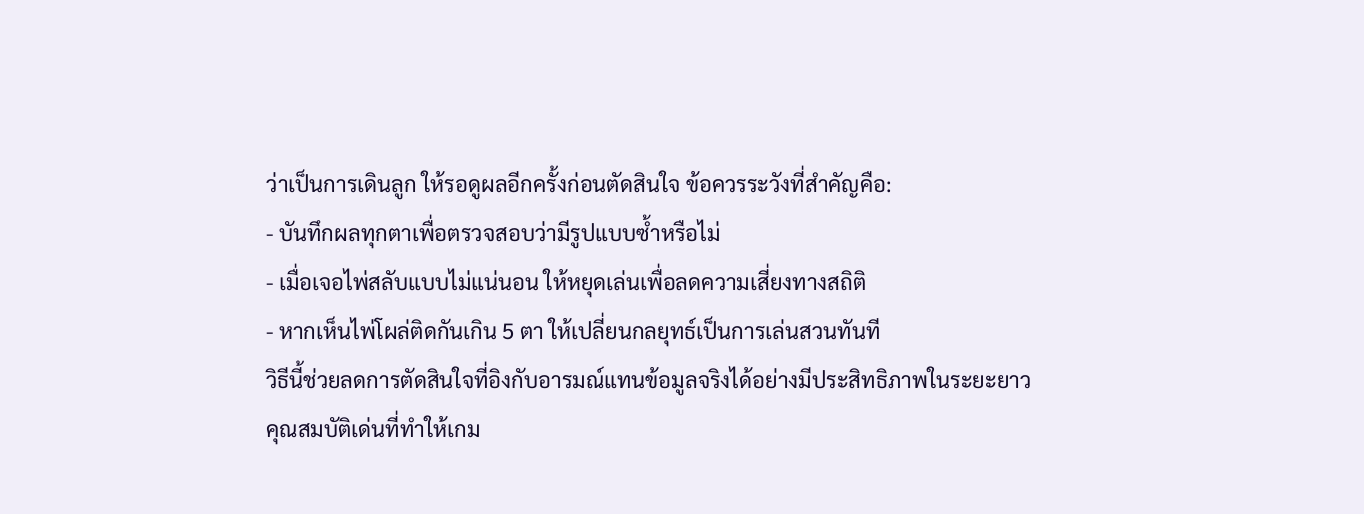ว่าเป็นการเดินลูก ให้รอดูผลอีกครั้งก่อนตัดสินใจ ข้อควรระวังที่สำคัญคือ:
- บันทึกผลทุกตาเพื่อตรวจสอบว่ามีรูปแบบซ้ำหรือไม่
- เมื่อเจอไพ่สลับแบบไม่แน่นอน ให้หยุดเล่นเพื่อลดความเสี่ยงทางสถิติ
- หากเห็นไพ่โผล่ติดกันเกิน 5 ตา ให้เปลี่ยนกลยุทธ์เป็นการเล่นสวนทันที
วิธีนี้ช่วยลดการตัดสินใจที่อิงกับอารมณ์แทนข้อมูลจริงได้อย่างมีประสิทธิภาพในระยะยาว
คุณสมบัติเด่นที่ทำให้เกม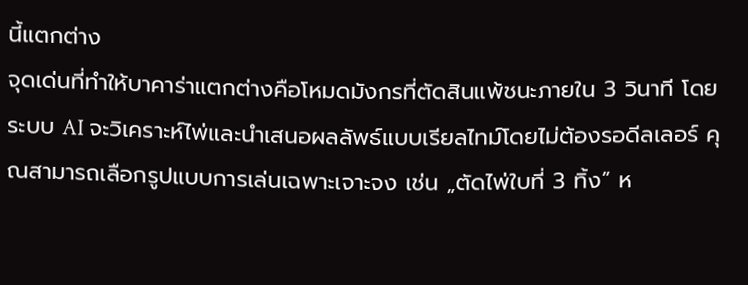นี้แตกต่าง
จุดเด่นที่ทำให้บาคาร่าแตกต่างคือโหมดมังกรที่ตัดสินแพ้ชนะภายใน 3 วินาที โดยระบบ AI จะวิเคราะห์ไพ่และนำเสนอผลลัพธ์แบบเรียลไทม์โดยไม่ต้องรอดีลเลอร์ คุณสามารถเลือกรูปแบบการเล่นเฉพาะเจาะจง เช่น „ตัดไพ่ใบที่ 3 ทิ้ง” ห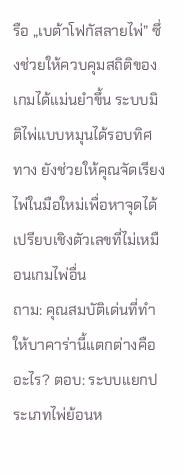รือ „เบต้าโฟกัสลายไพ่” ซึ่งช่วยให้ควบคุมสถิติของเกมได้แม่นยำขึ้น ระบบมิติไพ่แบบหมุนได้รอบทิศทาง ยังช่วยให้คุณจัดเรียงไพ่ในมือใหม่เพื่อหาจุดได้เปรียบเชิงตัวเลขที่ไม่เหมือนเกมไพ่อื่น
ถาม: คุณสมบัติเด่นที่ทำให้บาคาร่านี้แตกต่างคืออะไร? ตอบ: ระบบแยกประเภทไพ่ย้อนห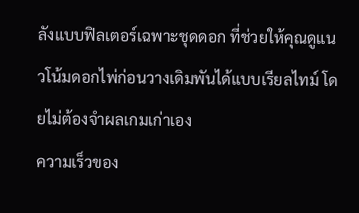ลังแบบฟิลเตอร์เฉพาะชุดดอก ที่ช่วยให้คุณดูแนวโน้มดอกไพ่ก่อนวางเดิมพันได้แบบเรียลไทม์ โดยไม่ต้องจำผลเกมเก่าเอง
ความเร็วของ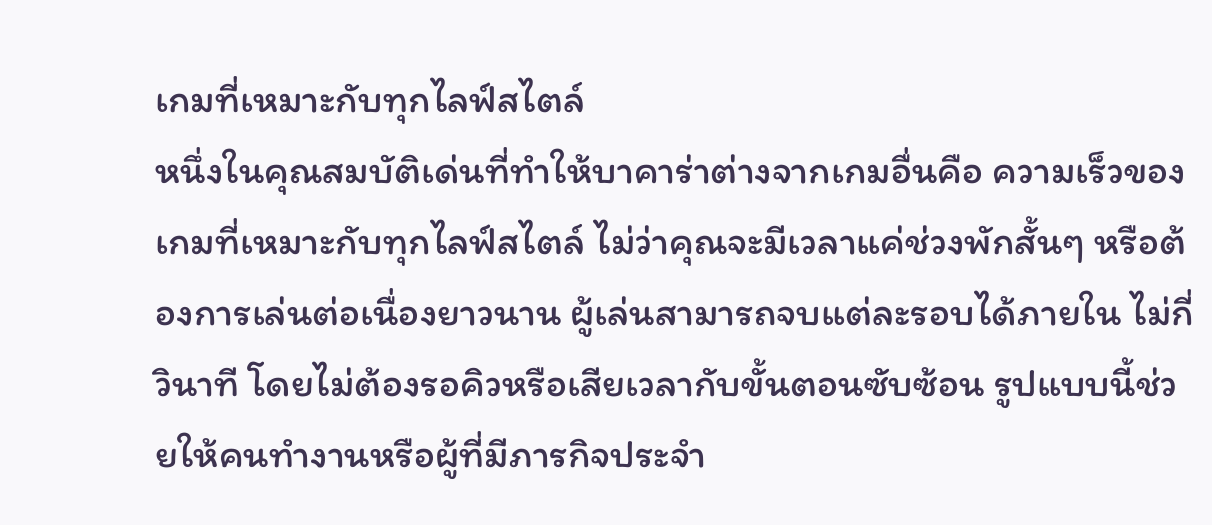เกมที่เหมาะกับทุกไลฟ์สไตล์
หนึ่งในคุณสมบัติเด่นที่ทำให้บาคาร่าต่างจากเกมอื่นคือ ความเร็วของเกมที่เหมาะกับทุกไลฟ์สไตล์ ไม่ว่าคุณจะมีเวลาแค่ช่วงพักสั้นๆ หรือต้องการเล่นต่อเนื่องยาวนาน ผู้เล่นสามารถจบแต่ละรอบได้ภายใน ไม่กี่วินาที โดยไม่ต้องรอคิวหรือเสียเวลากับขั้นตอนซับซ้อน รูปแบบนี้ช่วยให้คนทำงานหรือผู้ที่มีภารกิจประจำ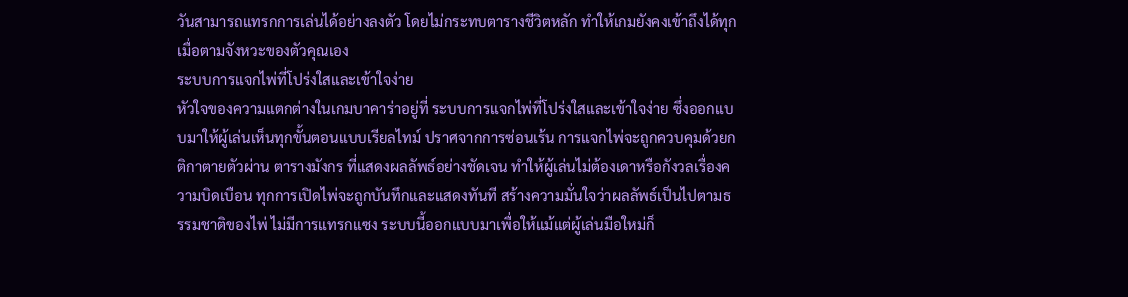วันสามารถแทรกการเล่นได้อย่างลงตัว โดยไม่กระทบตารางชีวิตหลัก ทำให้เกมยังคงเข้าถึงได้ทุกเมื่อตามจังหวะของตัวคุณเอง
ระบบการแจกไพ่ที่โปร่งใสและเข้าใจง่าย
หัวใจของความแตกต่างในเกมบาคาร่าอยู่ที่ ระบบการแจกไพ่ที่โปร่งใสและเข้าใจง่าย ซึ่งออกแบบมาให้ผู้เล่นเห็นทุกขั้นตอนแบบเรียลไทม์ ปราศจากการซ่อนเร้น การแจกไพ่จะถูกควบคุมด้วยกติกาตายตัวผ่าน ตารางมังกร ที่แสดงผลลัพธ์อย่างชัดเจน ทำให้ผู้เล่นไม่ต้องเดาหรือกังวลเรื่องความบิดเบือน ทุกการเปิดไพ่จะถูกบันทึกและแสดงทันที สร้างความมั่นใจว่าผลลัพธ์เป็นไปตามธรรมชาติของไพ่ ไม่มีการแทรกแซง ระบบนี้ออกแบบมาเพื่อให้แม้แต่ผู้เล่นมือใหม่ก็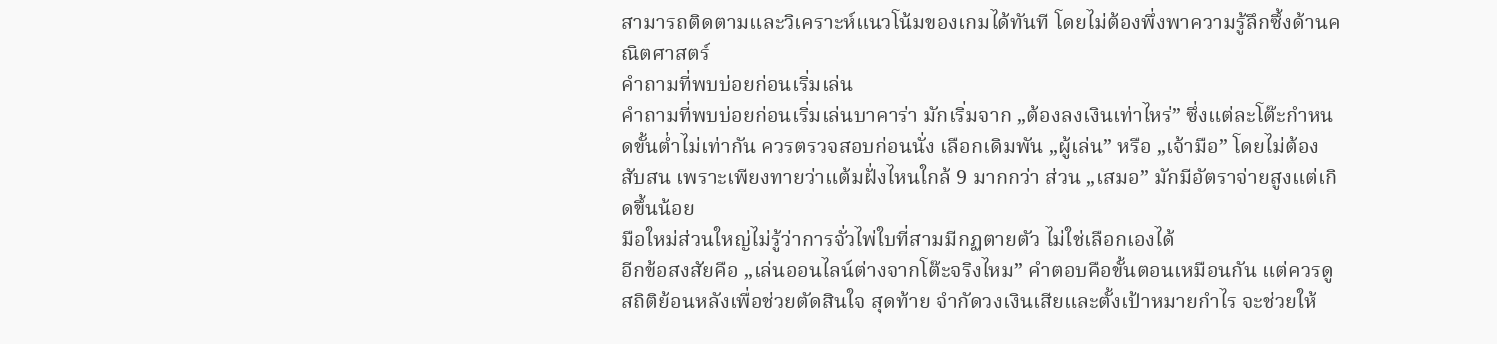สามารถติดตามและวิเคราะห์แนวโน้มของเกมได้ทันที โดยไม่ต้องพึ่งพาความรู้ลึกซึ้งด้านคณิตศาสตร์
คำถามที่พบบ่อยก่อนเริ่มเล่น
คำถามที่พบบ่อยก่อนเริ่มเล่นบาคาร่า มักเริ่มจาก „ต้องลงเงินเท่าไหร่” ซึ่งแต่ละโต๊ะกำหนดขั้นต่ำไม่เท่ากัน ควรตรวจสอบก่อนนั่ง เลือกเดิมพัน „ผู้เล่น” หรือ „เจ้ามือ” โดยไม่ต้องสับสน เพราะเพียงทายว่าแต้มฝั่งไหนใกล้ 9 มากกว่า ส่วน „เสมอ” มักมีอัตราจ่ายสูงแต่เกิดขึ้นน้อย
มือใหม่ส่วนใหญ่ไม่รู้ว่าการจั่วไพ่ใบที่สามมีกฏตายตัว ไม่ใช่เลือกเองได้
อีกข้อสงสัยคือ „เล่นออนไลน์ต่างจากโต๊ะจริงไหม” คำตอบคือขั้นตอนเหมือนกัน แต่ควรดูสถิติย้อนหลังเพื่อช่วยตัดสินใจ สุดท้าย จำกัดวงเงินเสียและตั้งเป้าหมายกำไร จะช่วยให้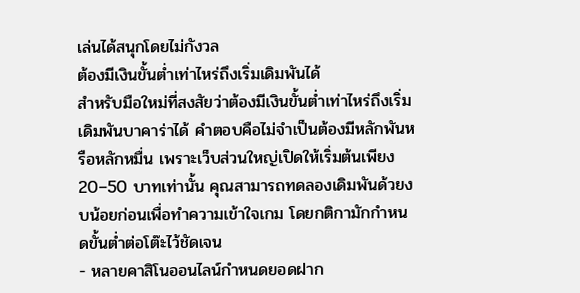เล่นได้สนุกโดยไม่กังวล
ต้องมีเงินขั้นต่ำเท่าไหร่ถึงเริ่มเดิมพันได้
สำหรับมือใหม่ที่สงสัยว่าต้องมีเงินขั้นต่ำเท่าไหร่ถึงเริ่มเดิมพันบาคาร่าได้ คำตอบคือไม่จำเป็นต้องมีหลักพันหรือหลักหมื่น เพราะเว็บส่วนใหญ่เปิดให้เริ่มต้นเพียง 20–50 บาทเท่านั้น คุณสามารถทดลองเดิมพันด้วยงบน้อยก่อนเพื่อทำความเข้าใจเกม โดยกติกามักกำหนดขั้นต่ำต่อโต๊ะไว้ชัดเจน
- หลายคาสิโนออนไลน์กำหนดยอดฝาก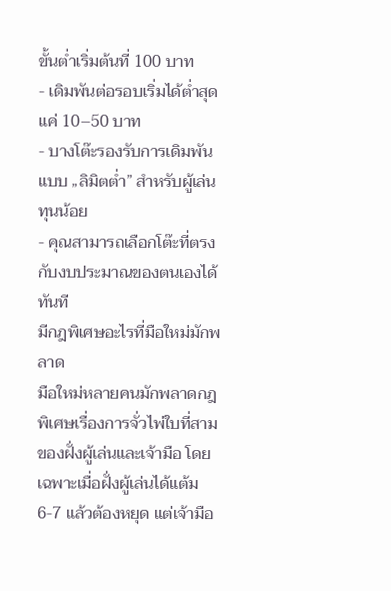ขั้นต่ำเริ่มต้นที่ 100 บาท
- เดิมพันต่อรอบเริ่มได้ต่ำสุดแค่ 10–50 บาท
- บางโต๊ะรองรับการเดิมพันแบบ „ลิมิตต่ำ” สำหรับผู้เล่นทุนน้อย
- คุณสามารถเลือกโต๊ะที่ตรงกับงบประมาณของตนเองได้ทันที
มีกฎพิเศษอะไรที่มือใหม่มักพลาด
มือใหม่หลายคนมักพลาดกฎพิเศษเรื่องการจั่วไพ่ใบที่สามของฝั่งผู้เล่นและเจ้ามือ โดยเฉพาะเมื่อฝั่งผู้เล่นได้แต้ม 6-7 แล้วต้องหยุด แต่เจ้ามือ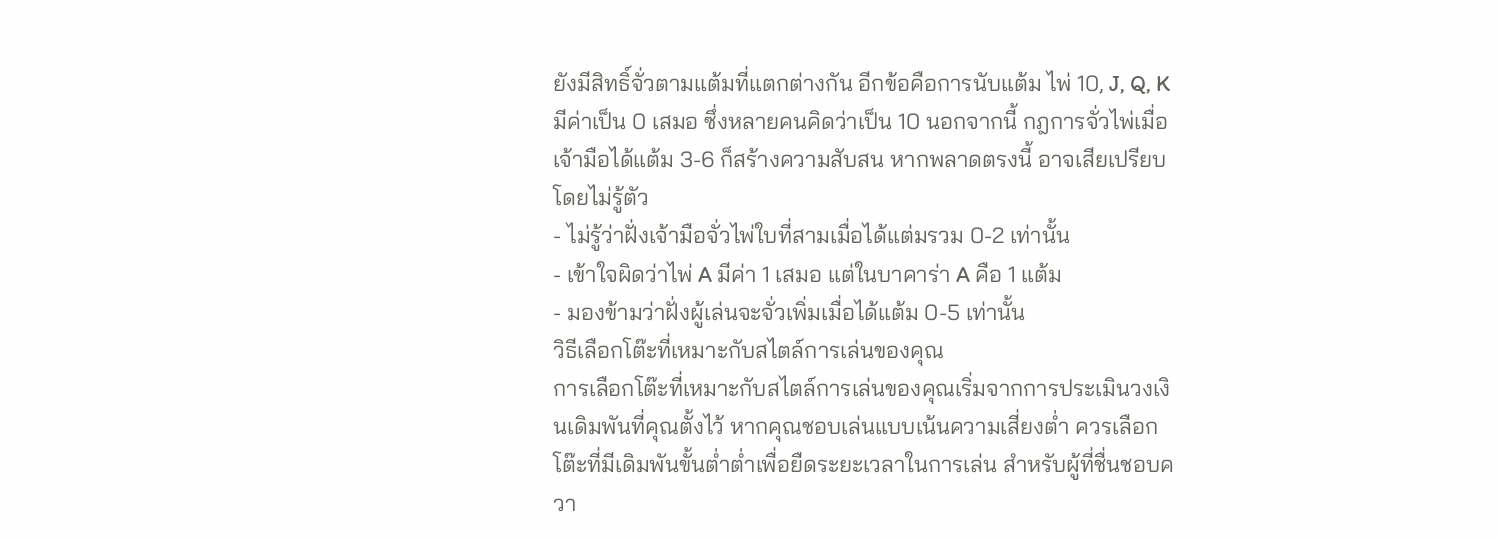ยังมีสิทธิ์จั่วตามแต้มที่แตกต่างกัน อีกข้อคือการนับแต้ม ไพ่ 10, J, Q, K มีค่าเป็น 0 เสมอ ซึ่งหลายคนคิดว่าเป็น 10 นอกจากนี้ กฎการจั่วไพ่เมื่อเจ้ามือได้แต้ม 3-6 ก็สร้างความสับสน หากพลาดตรงนี้ อาจเสียเปรียบโดยไม่รู้ตัว
- ไม่รู้ว่าฝั่งเจ้ามือจั่วไพ่ใบที่สามเมื่อได้แต่มรวม 0-2 เท่านั้น
- เข้าใจผิดว่าไพ่ A มีค่า 1 เสมอ แต่ในบาคาร่า A คือ 1 แต้ม
- มองข้ามว่าฝั่งผู้เล่นจะจั่วเพิ่มเมื่อได้แต้ม 0-5 เท่านั้น
วิธีเลือกโต๊ะที่เหมาะกับสไตล์การเล่นของคุณ
การเลือกโต๊ะที่เหมาะกับสไตล์การเล่นของคุณเริ่มจากการประเมินวงเงินเดิมพันที่คุณตั้งไว้ หากคุณชอบเล่นแบบเน้นความเสี่ยงต่ำ ควรเลือกโต๊ะที่มีเดิมพันขั้นต่ำต่ำเพื่อยืดระยะเวลาในการเล่น สำหรับผู้ที่ชื่นชอบควา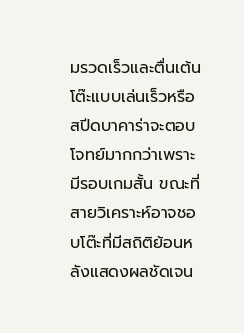มรวดเร็วและตื่นเต้น โต๊ะแบบเล่นเร็วหรือสปีดบาคาร่าจะตอบโจทย์มากกว่าเพราะมีรอบเกมสั้น ขณะที่สายวิเคราะห์อาจชอบโต๊ะที่มีสถิติย้อนหลังแสดงผลชัดเจน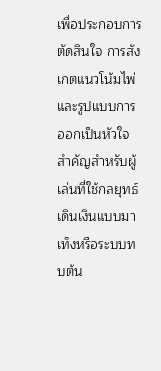เพื่อประกอบการตัดสินใจ การสังเกตแนวโน้มไพ่และรูปแบบการออกเป็นหัวใจสำคัญสำหรับผู้เล่นที่ใช้กลยุทธ์เดินเงินแบบมาเท็งหรือระบบทบต้น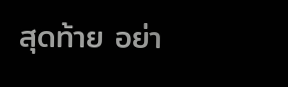สุดท้าย อย่า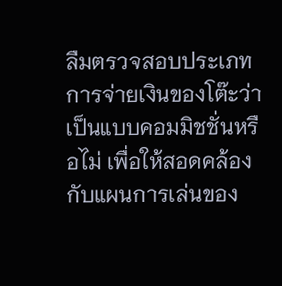ลืมตรวจสอบประเภทการจ่ายเงินของโต๊ะว่าเป็นแบบคอมมิชชั่นหรือไม่ เพื่อให้สอดคล้องกับแผนการเล่นของ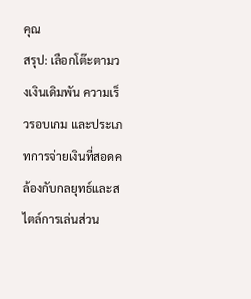คุณ
สรุป: เลือกโต๊ะตามวงเงินเดิมพัน ความเร็วรอบเกม และประเภทการจ่ายเงินที่สอดคล้องกับกลยุทธ์และสไตล์การเล่นส่วน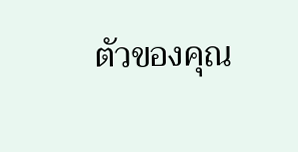ตัวของคุณ